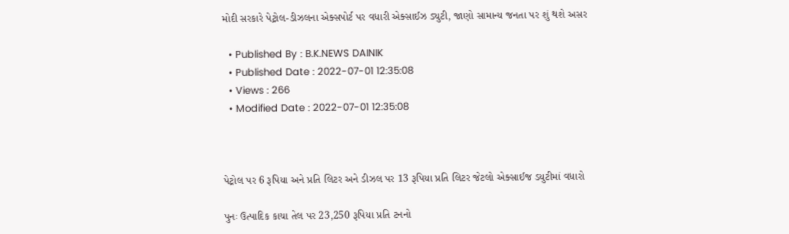મોદી સરકારે પેટ્રોલ-ડીઝલના એક્સપોર્ટ પર વધારી એક્સાઈઝ ડ્યુટી, જાણો સામાન્ય જનતા પર શું થશે અસર

  • Published By : B.K.NEWS DAINIK
  • Published Date : 2022-07-01 12:35:08
  • Views : 266
  • Modified Date : 2022-07-01 12:35:08



પેટ્રોલ પર 6 રૂપિયા અને પ્રતિ લિટર અને ડીઝલ પર 13 રૂપિયા પ્રતિ લિટર જેટલો એક્સાઈજ ડયુટીમાં વધારો

પુનઃ ઉત્પાદિક કાચા તેલ પર 23,250 રૂપિયા પ્રતિ ટનનો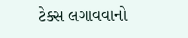ટેક્સ લગાવવાનો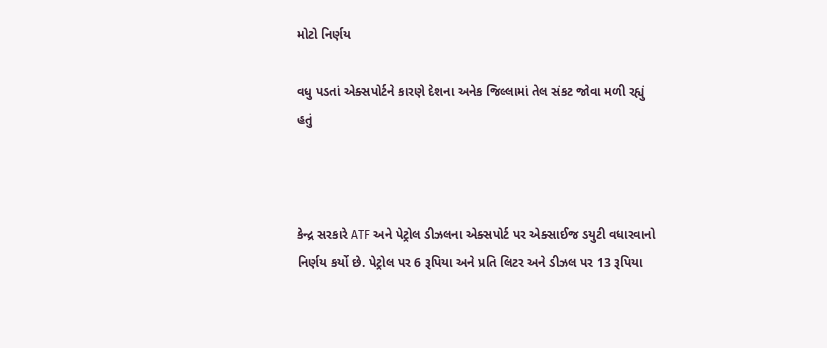મોટો નિર્ણય

વધુ પડતાં એક્સપોર્ટને કારણે દેશના અનેક જિલ્લામાં તેલ સંકટ જોવા મળી રહ્યું હતું



કેન્દ્ર સરકારે ATF અને પેટ્રોલ ડીઝલના એક્સપોર્ટ પર એક્સાઈજ ડયુટી વધારવાનો નિર્ણય કર્યો છે. પેટ્રોલ પર 6 રૂપિયા અને પ્રતિ લિટર અને ડીઝલ પર 13 રૂપિયા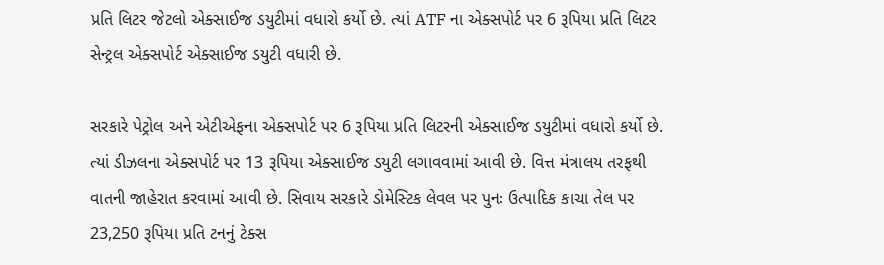પ્રતિ લિટર જેટલો એક્સાઈજ ડયુટીમાં વધારો કર્યો છે. ત્યાં ATF ના એક્સપોર્ટ પર 6 રૂપિયા પ્રતિ લિટર સેન્ટ્રલ એક્સપોર્ટ એક્સાઈજ ડયુટી વધારી છે.

સરકારે પેટ્રોલ અને એટીએફના એક્સપોર્ટ પર 6 રૂપિયા પ્રતિ લિટરની એક્સાઈજ ડયુટીમાં વધારો કર્યો છે. ત્યાં ડીઝલના એક્સપોર્ટ પર 13 રૂપિયા એક્સાઈજ ડયુટી લગાવવામાં આવી છે. વિત્ત મંત્રાલય તરફથી વાતની જાહેરાત કરવામાં આવી છે. સિવાય સરકારે ડોમેસ્ટિક લેવલ પર પુનઃ ઉત્પાદિક કાચા તેલ પર 23,250 રૂપિયા પ્રતિ ટનનું ટેક્સ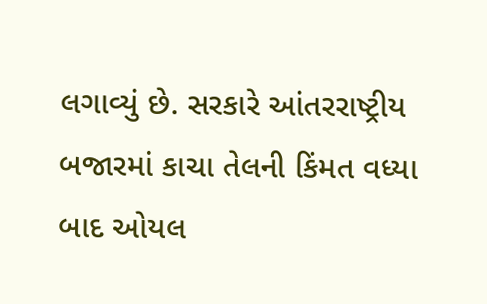લગાવ્યું છે. સરકારે આંતરરાષ્ટ્રીય બજારમાં કાચા તેલની કિંમત વધ્યા બાદ ઓયલ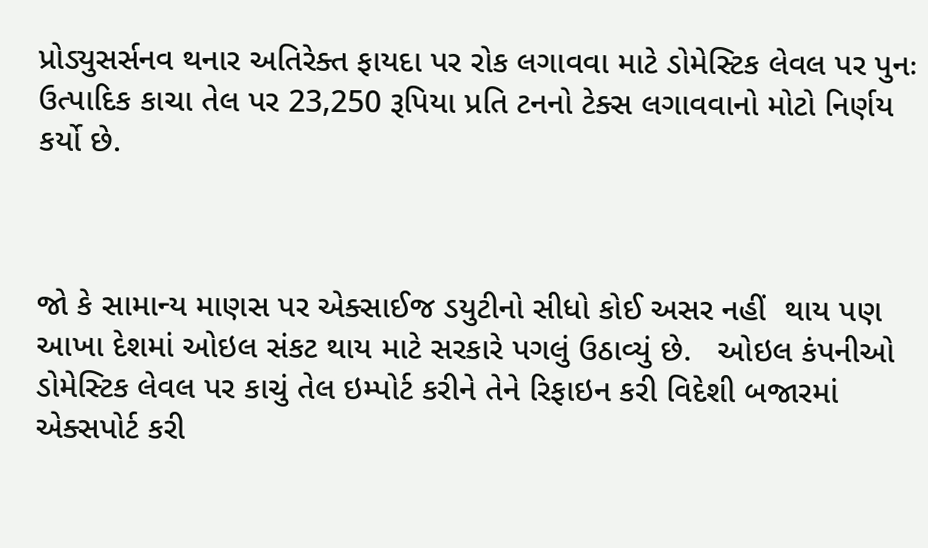પ્રોડ્યુસર્સનવ થનાર અતિરેક્ત ફાયદા પર રોક લગાવવા માટે ડોમેસ્ટિક લેવલ પર પુનઃ ઉત્પાદિક કાચા તેલ પર 23,250 રૂપિયા પ્રતિ ટનનો ટેક્સ લગાવવાનો મોટો નિર્ણય કર્યો છે.



જો કે સામાન્ય માણસ પર એક્સાઈજ ડયુટીનો સીધો કોઈ અસર નહીં  થાય પણ આખા દેશમાં ઓઇલ સંકટ થાય માટે સરકારે પગલું ઉઠાવ્યું છે.   ઓઇલ કંપનીઓ ડોમેસ્ટિક લેવલ પર કાચું તેલ ઇમ્પોર્ટ કરીને તેને રિફાઇન કરી વિદેશી બજારમાં એક્સપોર્ટ કરી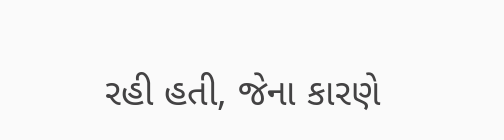રહી હતી, જેના કારણે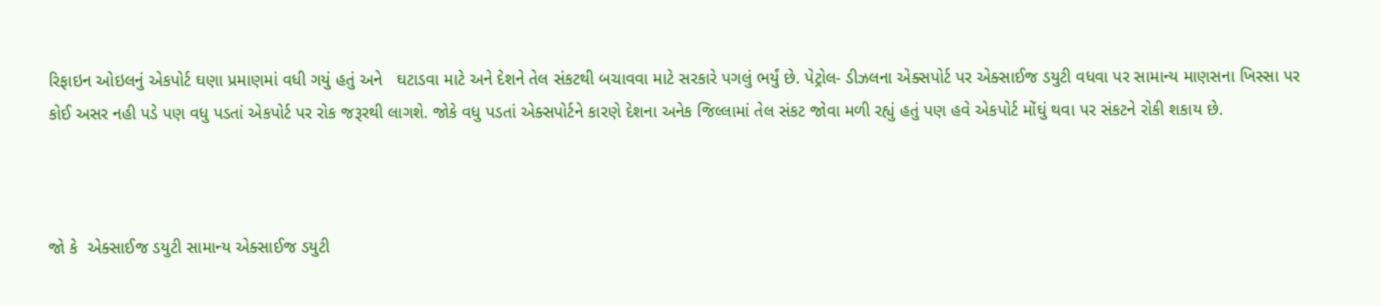રિફાઇન ઓઇલનું એકપોર્ટ ઘણા પ્રમાણમાં વધી ગયું હતું અને   ઘટાડવા માટે અને દેશને તેલ સંકટથી બચાવવા માટે સરકારે પગલું ભર્યું છે. પેટ્રોલ- ડીઝલના એક્સપોર્ટ પર એક્સાઈજ ડયુટી વધવા પર સામાન્ય માણસના ખિસ્સા પર કોઈ અસર નહી પડે પણ વધુ પડતાં એકપોર્ટ પર રોક જરૂરથી લાગશે. જોકે વધુ પડતાં એક્સપોર્ટને કારણે દેશના અનેક જિલ્લામાં તેલ સંકટ જોવા મળી રહ્યું હતું પણ હવે એકપોર્ટ મોંઘું થવા પર સંકટને રોકી શકાય છે.



જો કે  એક્સાઈજ ડયુટી સામાન્ય એક્સાઈજ ડયુટી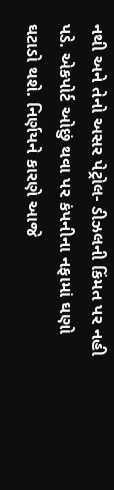નથી અને તેનો અસર પેટ્રોલ- ડીઝલની કિંમત પર નહી પડે. એકપોર્ટ ઓછું થવા પર કંપનીના નફામાં ઘણો ઘટાડો થશે. નિર્ણયને કારણે આજે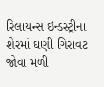રિલાયન્સ ઇન્ડસ્ટ્રીના શેરમાં ઘણી ગિરાવટ જોવા મળી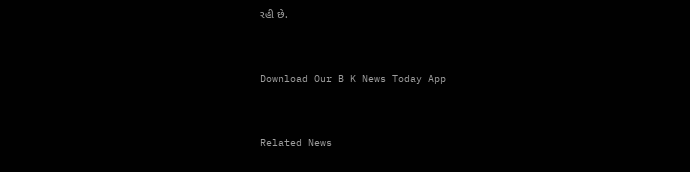રહી છે.



Download Our B K News Today App



Related News